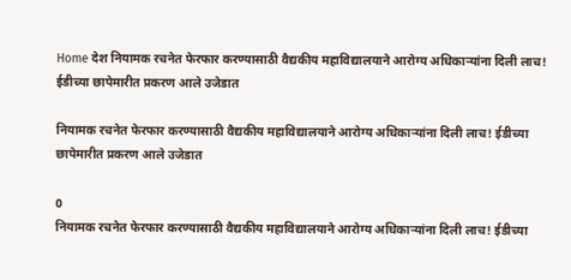Home देश नियामक रचनेत फेरफार करण्यासाठी वैद्यकीय महाविद्यालयाने आरोग्य अधिकाऱ्यांना दिली लाच! ईडीच्या छापेमारीत प्रकरण आले उजेडात

नियामक रचनेत फेरफार करण्यासाठी वैद्यकीय महाविद्यालयाने आरोग्य अधिकाऱ्यांना दिली लाच! ईडीच्या छापेमारीत प्रकरण आले उजेडात

0
नियामक रचनेत फेरफार करण्यासाठी वैद्यकीय महाविद्यालयाने आरोग्य अधिकाऱ्यांना दिली लाच! ईडीच्या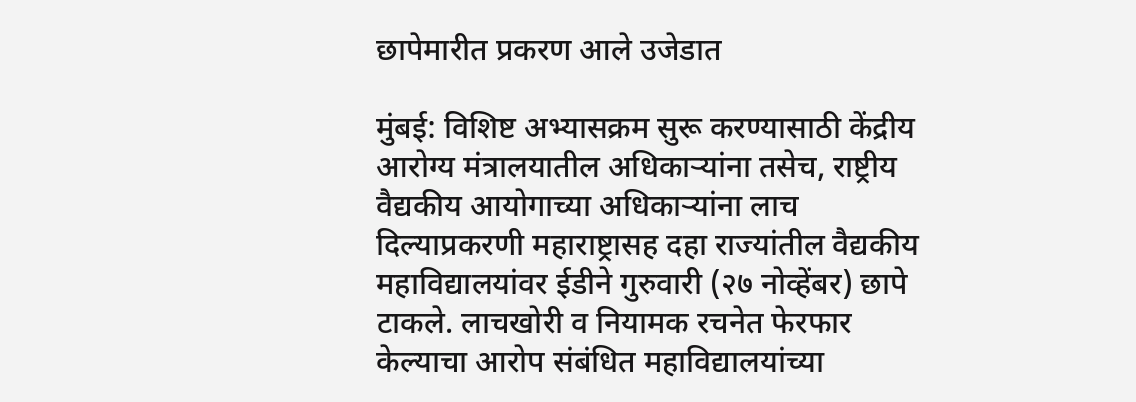छापेमारीत प्रकरण आले उजेडात

मुंबई: विशिष्ट अभ्यासक्रम सुरू करण्यासाठी केंद्रीय आरोग्य मंत्रालयातील अधिकाऱ्यांना तसेच, राष्ट्रीय वैद्यकीय आयोगाच्या अधिकाऱ्यांना लाच दिल्याप्रकरणी महाराष्ट्रासह दहा राज्यांतील वैद्यकीय महाविद्यालयांवर ईडीने गुरुवारी (२७ नोव्हेंबर) छापे टाकले. लाचखोरी व नियामक रचनेत फेरफार केल्याचा आरोप संबंधित महाविद्यालयांच्या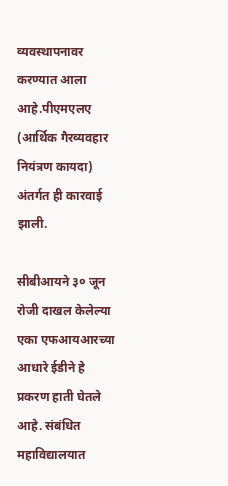व्यवस्थापनावर करण्यात आला आहे.पीएमएलए (आर्थिक गैरव्यवहार नियंत्रण कायदा) अंतर्गत ही कारवाई झाली.

सीबीआयने ३० जून रोजी दाखल केलेल्या एका एफआयआरच्या आधारे ईडीने हे प्रकरण हाती घेतले आहे. संबंधित महाविद्यालयात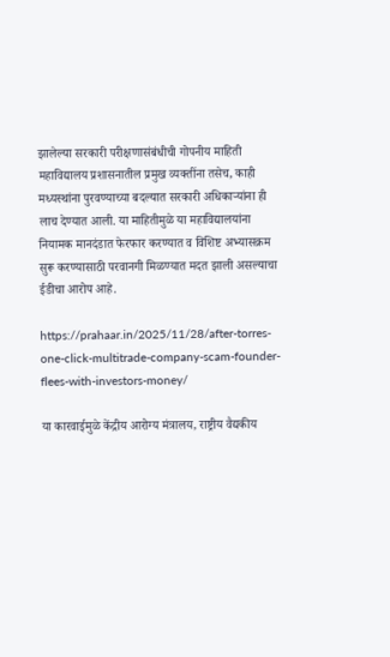झालेल्या सरकारी परीक्षणासंबंधीची गोपनीय माहिती महाविद्यालय प्रशासनातील प्रमुख व्यक्तींना तसेच, काही मध्यस्थांना पुरवण्याच्या बदल्यात सरकारी अधिकाऱ्यांना ही लाच देण्यात आली. या माहितीमुळे या महाविद्यालयांना नियामक मानदंडात फेरफार करण्यात व विशिष्ट अभ्यासक्रम सुरू करण्यासाठी परवानगी मिळण्यात मदत झाली असल्याचा ईडीचा आरोप आहे.

https://prahaar.in/2025/11/28/after-torres-one-click-multitrade-company-scam-founder-flees-with-investors-money/

या कारवाईमुळे केंद्रीय आरोग्य मंत्रालय, राष्ट्रीय वैद्यकीय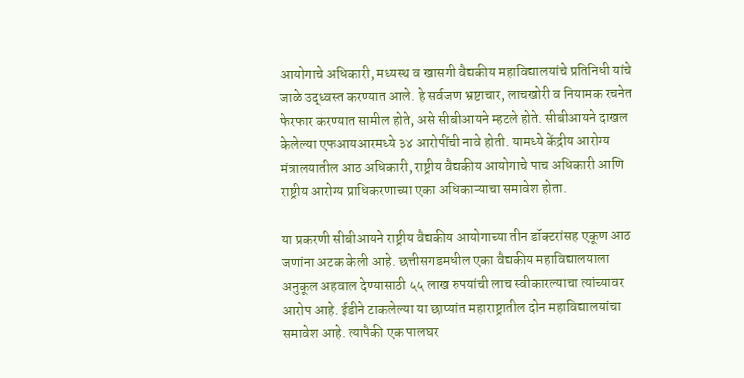आयोगाचे अधिकारी, मध्यस्थ व खासगी वैद्यकीय महाविद्यालयांचे प्रतिनिधी यांचे जाळे उद्ध्वस्त करण्यात आले. हे सर्वजण भ्रष्टाचार, लाचखोरी व नियामक रचनेत फेरफार करण्यात सामील होते, असे सीबीआयने म्हटले होते. सीबीआयने दाखल केलेल्या एफआयआरमध्ये ३४ आरोपींची नावे होती. यामध्ये केंद्रीय आरोग्य मंत्रालयातील आठ अधिकारी, राष्ट्रीय वैद्यकीय आयोगाचे पाच अधिकारी आणि राष्ट्रीय आरोग्य प्राधिकरणाच्या एका अधिकाऱ्याचा समावेश होता.

या प्रकरणी सीबीआयने राष्ट्रीय वैद्यकीय आयोगाच्या तीन डॉक्टरांसह एकूण आठ जणांना अटक केली आहे. छत्तीसगडमधील एका वैद्यकीय महाविद्यालयाला अनुकूल अहवाल देण्यासाठी ५५ लाख रुपयांची लाच स्वीकारल्याचा त्यांच्यावर आरोप आहे. ईडीने टाकलेल्या या छाप्यांत महाराष्ट्रातील दोन महाविद्यालयांचा समावेश आहे. त्यापैकी एक पालघर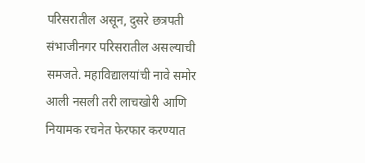परिसरातील असून, दुसरे छत्रपती संभाजीनगर परिसरातील असल्याची समजते. महाविद्यालयांची नावे समोर आली नसली तरी लाचखोरी आणि नियामक रचनेत फेरफार करण्यात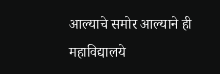आल्याचे समोर आल्याने ही महाविद्यालये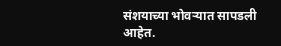संशयाच्या भोवऱ्यात सापडली आहेत.